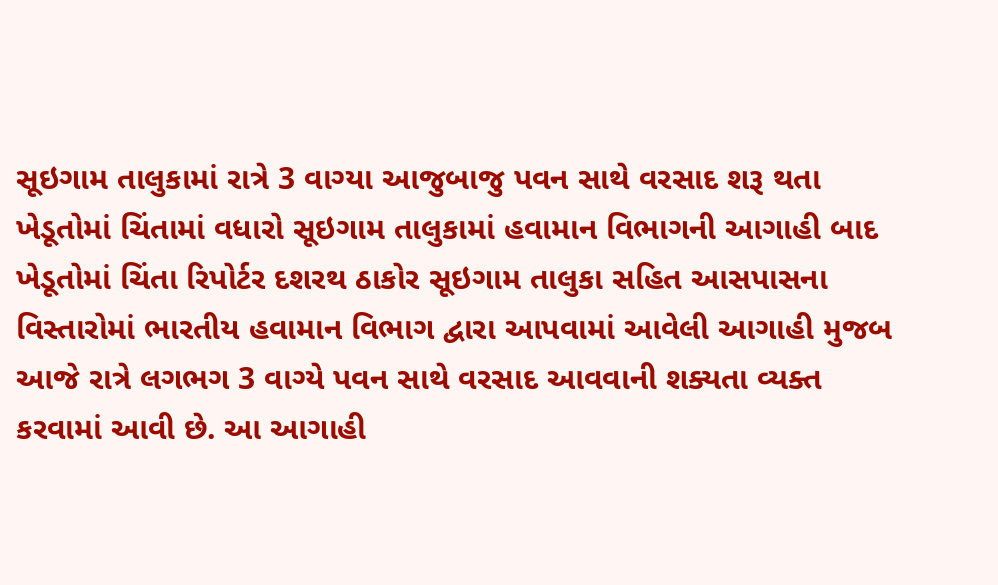સૂઇગામ તાલુકામાં રાત્રે 3 વાગ્યા આજુબાજુ પવન સાથે વરસાદ શરૂ થતા ખેડૂતોમાં ચિંતામાં વધારો સૂઇગામ તાલુકામાં હવામાન વિભાગની આગાહી બાદ ખેડૂતોમાં ચિંતા રિપોર્ટર દશરથ ઠાકોર સૂઇગામ તાલુકા સહિત આસપાસના વિસ્તારોમાં ભારતીય હવામાન વિભાગ દ્વારા આપવામાં આવેલી આગાહી મુજબ આજે રાત્રે લગભગ 3 વાગ્યે પવન સાથે વરસાદ આવવાની શક્યતા વ્યક્ત કરવામાં આવી છે. આ આગાહી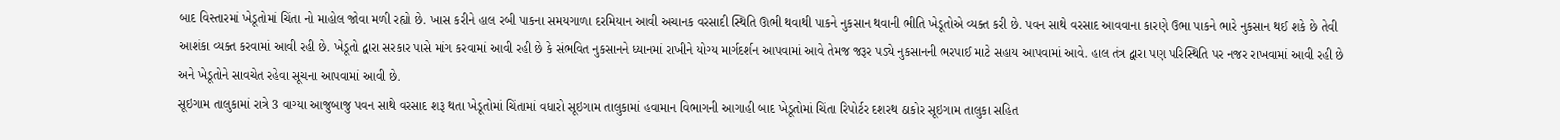બાદ વિસ્તારમાં ખેડૂતોમાં ચિંતા નો માહોલ જોવા મળી રહ્યો છે. ખાસ કરીને હાલ રબી પાકના સમયગાળા દરમિયાન આવી અચાનક વરસાદી સ્થિતિ ઊભી થવાથી પાકને નુકસાન થવાની ભીતિ ખેડૂતોએ વ્યક્ત કરી છે. પવન સાથે વરસાદ આવવાના કારણે ઉભા પાકને ભારે નુકસાન થઈ શકે છે તેવી આશંકા વ્યક્ત કરવામાં આવી રહી છે. ખેડૂતો દ્વારા સરકાર પાસે માંગ કરવામાં આવી રહી છે કે સંભવિત નુકસાનને ધ્યાનમાં રાખીને યોગ્ય માર્ગદર્શન આપવામાં આવે તેમજ જરૂર પડ્યે નુકસાનની ભરપાઈ માટે સહાય આપવામાં આવે. હાલ તંત્ર દ્વારા પણ પરિસ્થિતિ પર નજર રાખવામાં આવી રહી છે અને ખેડૂતોને સાવચેત રહેવા સૂચના આપવામાં આવી છે.
સૂઇગામ તાલુકામાં રાત્રે 3 વાગ્યા આજુબાજુ પવન સાથે વરસાદ શરૂ થતા ખેડૂતોમાં ચિંતામાં વધારો સૂઇગામ તાલુકામાં હવામાન વિભાગની આગાહી બાદ ખેડૂતોમાં ચિંતા રિપોર્ટર દશરથ ઠાકોર સૂઇગામ તાલુકા સહિત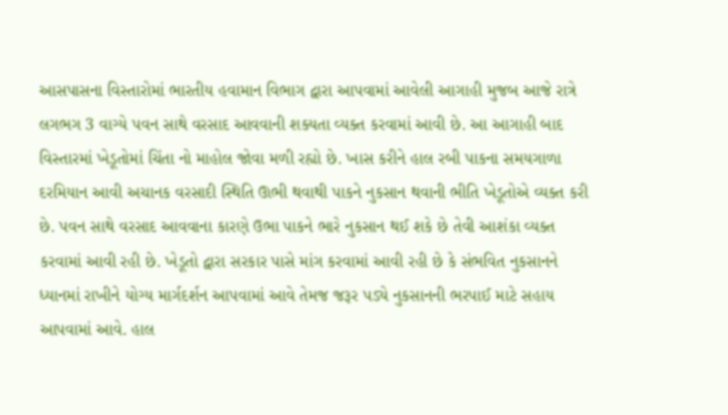આસપાસના વિસ્તારોમાં ભારતીય હવામાન વિભાગ દ્વારા આપવામાં આવેલી આગાહી મુજબ આજે રાત્રે લગભગ 3 વાગ્યે પવન સાથે વરસાદ આવવાની શક્યતા વ્યક્ત કરવામાં આવી છે. આ આગાહી બાદ વિસ્તારમાં ખેડૂતોમાં ચિંતા નો માહોલ જોવા મળી રહ્યો છે. ખાસ કરીને હાલ રબી પાકના સમયગાળા દરમિયાન આવી અચાનક વરસાદી સ્થિતિ ઊભી થવાથી પાકને નુકસાન થવાની ભીતિ ખેડૂતોએ વ્યક્ત કરી છે. પવન સાથે વરસાદ આવવાના કારણે ઉભા પાકને ભારે નુકસાન થઈ શકે છે તેવી આશંકા વ્યક્ત કરવામાં આવી રહી છે. ખેડૂતો દ્વારા સરકાર પાસે માંગ કરવામાં આવી રહી છે કે સંભવિત નુકસાનને ધ્યાનમાં રાખીને યોગ્ય માર્ગદર્શન આપવામાં આવે તેમજ જરૂર પડ્યે નુકસાનની ભરપાઈ માટે સહાય આપવામાં આવે. હાલ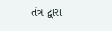તંત્ર દ્વારા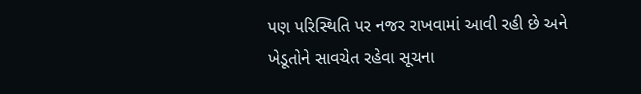પણ પરિસ્થિતિ પર નજર રાખવામાં આવી રહી છે અને ખેડૂતોને સાવચેત રહેવા સૂચના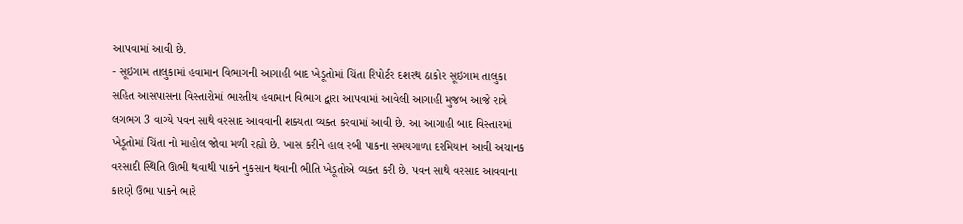આપવામાં આવી છે.
- સૂઇગામ તાલુકામાં હવામાન વિભાગની આગાહી બાદ ખેડૂતોમાં ચિંતા રિપોર્ટર દશરથ ઠાકોર સૂઇગામ તાલુકા સહિત આસપાસના વિસ્તારોમાં ભારતીય હવામાન વિભાગ દ્વારા આપવામાં આવેલી આગાહી મુજબ આજે રાત્રે લગભગ 3 વાગ્યે પવન સાથે વરસાદ આવવાની શક્યતા વ્યક્ત કરવામાં આવી છે. આ આગાહી બાદ વિસ્તારમાં ખેડૂતોમાં ચિંતા નો માહોલ જોવા મળી રહ્યો છે. ખાસ કરીને હાલ રબી પાકના સમયગાળા દરમિયાન આવી અચાનક વરસાદી સ્થિતિ ઊભી થવાથી પાકને નુકસાન થવાની ભીતિ ખેડૂતોએ વ્યક્ત કરી છે. પવન સાથે વરસાદ આવવાના કારણે ઉભા પાકને ભારે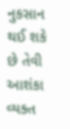નુકસાન થઈ શકે છે તેવી આશંકા વ્યક્ત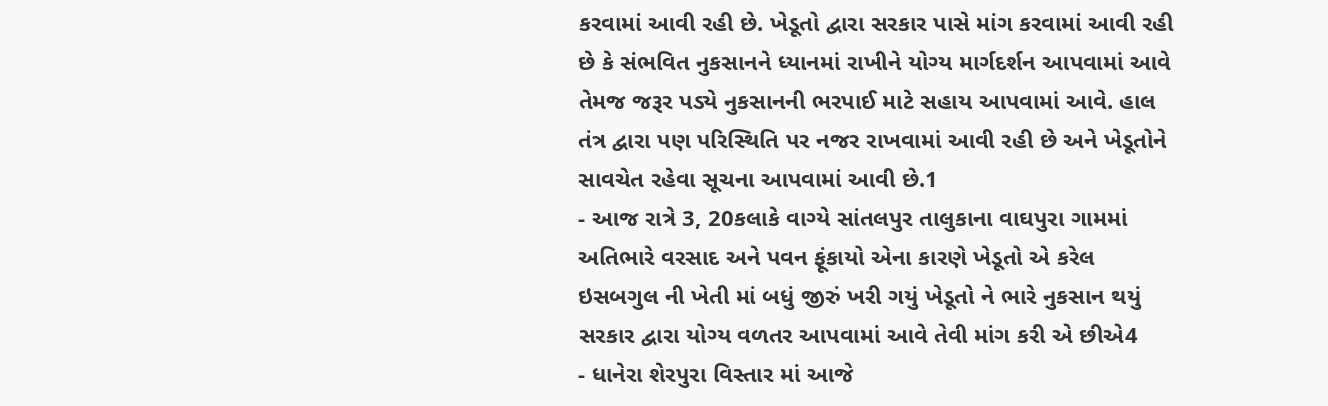કરવામાં આવી રહી છે. ખેડૂતો દ્વારા સરકાર પાસે માંગ કરવામાં આવી રહી છે કે સંભવિત નુકસાનને ધ્યાનમાં રાખીને યોગ્ય માર્ગદર્શન આપવામાં આવે તેમજ જરૂર પડ્યે નુકસાનની ભરપાઈ માટે સહાય આપવામાં આવે. હાલ તંત્ર દ્વારા પણ પરિસ્થિતિ પર નજર રાખવામાં આવી રહી છે અને ખેડૂતોને સાવચેત રહેવા સૂચના આપવામાં આવી છે.1
- આજ રાત્રે 3, 20કલાકે વાગ્યે સાંતલપુર તાલુકાના વાઘપુરા ગામમાં અતિભારે વરસાદ અને પવન ફૂંકાયો એના કારણે ખેડૂતો એ કરેલ ઇસબગુલ ની ખેતી માં બધું જીરું ખરી ગયું ખેડૂતો ને ભારે નુકસાન થયું સરકાર દ્વારા યોગ્ય વળતર આપવામાં આવે તેવી માંગ કરી એ છીએ4
- ધાનેરા શેરપુરા વિસ્તાર માં આજે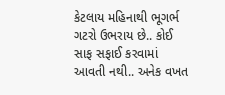કેટલાય મહિનાથી ભૂગર્ભ ગટરો ઉભરાય છે.. કોઈ સાફ સફાઈ કરવામાં આવતી નથી.. અનેક વખત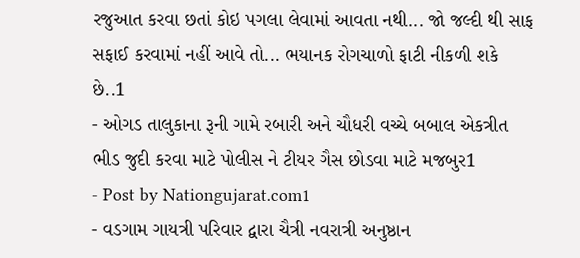રજુઆત કરવા છતાં કોઇ પગલા લેવામાં આવતા નથી... જો જલ્દી થી સાફ સફાઈ કરવામાં નહીં આવે તો... ભયાનક રોગચાળો ફાટી નીકળી શકે છે..1
- ઓગડ તાલુકાના રૂની ગામે રબારી અને ચૌધરી વચ્ચે બબાલ એકત્રીત ભીડ જુદી કરવા માટે પોલીસ ને ટીયર ગૈસ છોડવા માટે મજબુર1
- Post by Nationgujarat.com1
- વડગામ ગાયત્રી પરિવાર દ્વારા ચૈત્રી નવરાત્રી અનુષ્ઠાન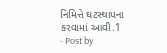નિમિત્તે ઘટસ્થાપના કરવામાં આવી.1
- Post by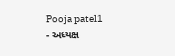Pooja patel1
- અધ્યક્ષ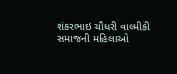શંકરભાઇ ચૌધરી વાલ્મીકી સમાજની મહિલાઓ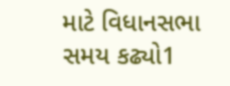માટે વિધાનસભા સમય કઢ્યો1